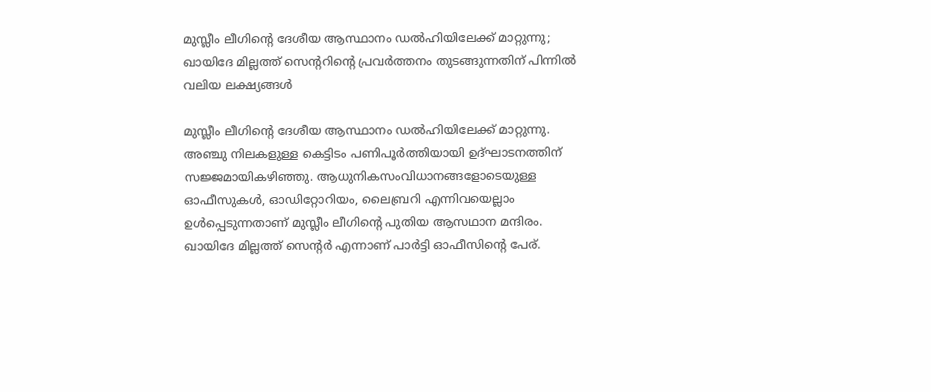മുസ്ലീം ലീഗിന്റെ ദേശീയ ആസ്ഥാനം ഡൽഹിയിലേക്ക് മാറ്റുന്നു; ഖായിദേ മില്ലത്ത് സെന്ററിന്റെ പ്രവർത്തനം തുടങ്ങുന്നതിന് പിന്നിൽ വലിയ ലക്ഷ്യങ്ങൾ

മുസ്ലീം ലീഗിന്റെ ദേശീയ ആസ്ഥാനം ഡൽഹിയിലേക്ക് മാറ്റുന്നു. അഞ്ചു നിലകളുള്ള കെട്ടിടം പണിപൂർത്തിയായി ഉദ്ഘാടനത്തിന് സജ്ജമായികഴിഞ്ഞു. ആധുനികസംവിധാനങ്ങളോടെയുള്ള ഓഫീസുകൾ, ഓഡിറ്റോറിയം, ലൈബ്രറി എന്നിവയെല്ലാം ഉൾപ്പെടുന്നതാണ് മുസ്ലീം ലീഗിന്റെ പുതിയ ആസഥാന മന്ദിരം. ഖായിദേ മില്ലത്ത് സെന്റർ എന്നാണ് പാർട്ടി ഓഫീസിന്റെ പേര്.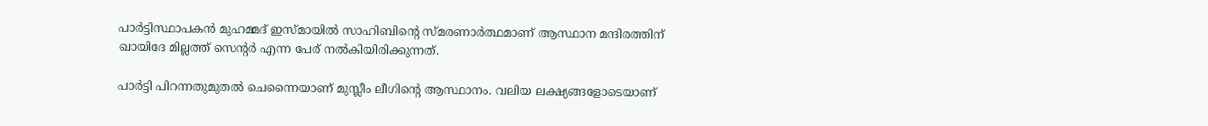പാർട്ടിസ്ഥാപകൻ മുഹമ്മദ് ഇസ്മായിൽ സാഹിബിന്റെ സ്മരണാർത്ഥമാണ് ആസ്ഥാന മന്ദിരത്തിന് ഖായിദേ മില്ലത്ത് സെന്റർ എന്ന പേര് നൽകിയിരിക്കുന്നത്.

പാർട്ടി പിറന്നതുമുതൽ ചെന്നൈയാണ് മുസ്ലീം ലീഗിന്റെ ആസ്ഥാനം. വലിയ ലക്ഷ്യങ്ങളോ‌ടെയാണ്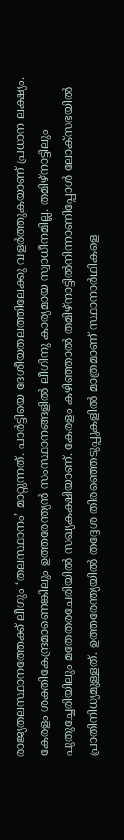രാജ്യതലസ്ഥാനത്തേക്ക് ലീഗും ‘തലസ്ഥാനം’ മാറ്റുന്നത്. പാർട്ടിയെ ദേശീയതലത്തിലേക്കു വളർത്തുകയാണ് പ്രധാന ലക്ഷ്യം. കേരളം ശക്തികേന്ദ്രമാണെങ്കിലും ഉത്തരേന്ത്യൻ സംസ്ഥാനങ്ങളിൽ ലീഗിനു കാര്യമായ സ്വാധീനമില്ല. തമിഴ്നാട്ടിലും പുതുച്ചേരിയിലും മതേതരചേരിയിൽ സഖ്യകക്ഷിയാണ്. കേരളം കഴിഞ്ഞാൽ തമിഴ്നാട്ടിൽനിന്നാണിപ്പോൾ ലോക്സഭയിൽ പ്രാതിനിധ്യമുള്ളത്. ഉത്തരേന്ത്യയിൽ തദ്ദേശ തിരഞ്ഞെടുപ്പുകളിൽ മാത്രമാണ് സ്ഥാനാർഥികളെ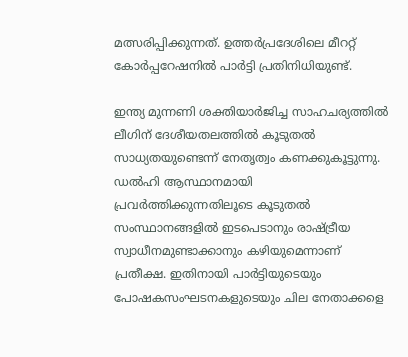മത്സരിപ്പിക്കുന്നത്. ഉത്തർപ്രദേശിലെ മീററ്റ് കോർപ്പറേഷനിൽ പാർട്ടി പ്രതിനിധിയുണ്ട്.

ഇന്ത്യ മുന്നണി ശക്തിയാർജിച്ച സാഹചര്യത്തിൽ ലീഗിന് ദേശീയതലത്തിൽ കൂടുതൽ സാധ്യതയുണ്ടെന്ന് നേതൃത്വം കണക്കുകൂട്ടുന്നു. ഡൽഹി ആസ്ഥാനമായി പ്രവർത്തിക്കുന്നതിലൂടെ കൂടുതൽ സംസ്ഥാനങ്ങളിൽ ഇടപെടാനും രാഷ്ട്രീയ സ്വാധീനമുണ്ടാക്കാനും കഴിയുമെന്നാണ് പ്രതീക്ഷ. ഇതിനായി പാർട്ടിയുടെയും പോഷകസംഘടനകളുടെയും ചില നേതാക്കളെ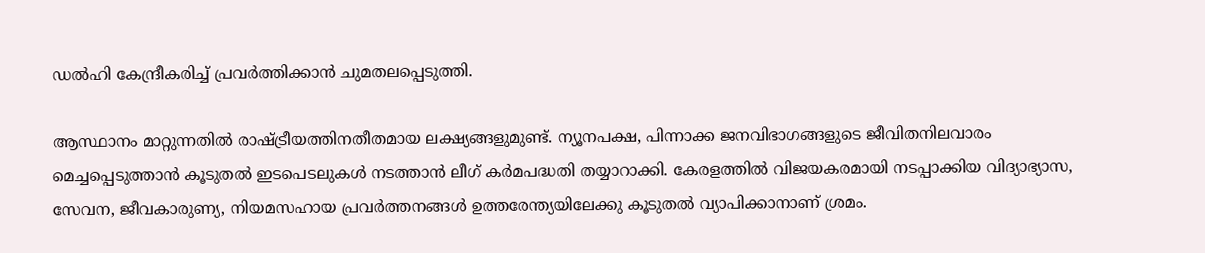ഡൽഹി കേന്ദ്രീകരിച്ച് പ്രവർത്തിക്കാൻ ചുമതലപ്പെടുത്തി.

ആസ്ഥാനം മാറ്റുന്നതിൽ രാഷ്ട്രീയത്തിനതീതമായ ലക്ഷ്യങ്ങളുമുണ്ട്. ന്യൂനപക്ഷ, പിന്നാക്ക ജനവിഭാഗങ്ങളുടെ ജീവിതനിലവാരം മെച്ചപ്പെടുത്താൻ കൂടുതൽ ഇടപെടലുകൾ നടത്താൻ ലീഗ് കർമപദ്ധതി തയ്യാറാക്കി. കേരളത്തിൽ വിജയകരമായി നടപ്പാക്കിയ വിദ്യാഭ്യാസ, സേവന, ജീവകാരുണ്യ, നിയമസഹായ പ്രവർത്തനങ്ങൾ ഉത്തരേന്ത്യയിലേക്കു കൂടുതൽ വ്യാപിക്കാനാണ് ശ്രമം.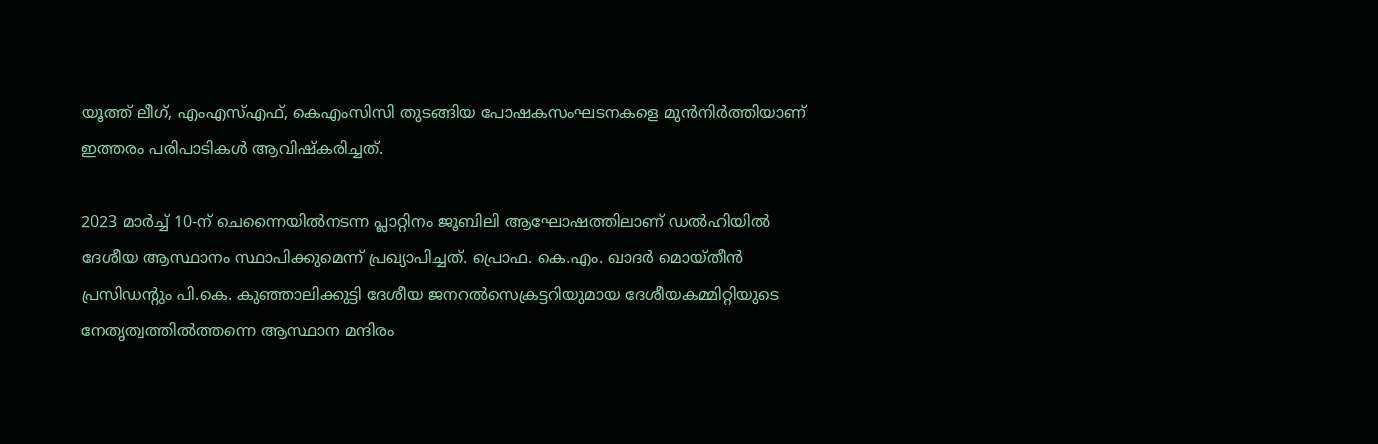യൂത്ത് ലീഗ്, എംഎസ്എഫ്, കെഎംസിസി തുടങ്ങിയ പോഷകസംഘടനകളെ മുൻനിർത്തിയാണ് ഇത്തരം പരിപാടികൾ ആവിഷ്‌കരിച്ചത്.

2023 മാർച്ച് 10-ന് ചെന്നൈയിൽനടന്ന പ്ലാറ്റിനം ജൂബിലി ആഘോഷത്തിലാണ് ഡൽഹിയിൽ ദേശീയ ആസ്ഥാനം സ്ഥാപിക്കുമെന്ന് പ്രഖ്യാപിച്ചത്. പ്രൊഫ. കെ.എം. ഖാദർ മൊയ്തീൻ പ്രസിഡന്റും പി.കെ. കുഞ്ഞാലിക്കുട്ടി ദേശീയ ജനറൽസെക്രട്ടറിയുമായ ദേശീയകമ്മിറ്റിയുടെ നേതൃത്വത്തിൽത്തന്നെ ആസ്ഥാന മന്ദിരം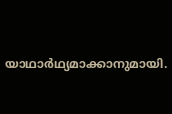യാഥാർഥ്യമാക്കാനുമായി.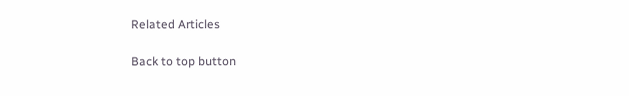Related Articles

Back to top button